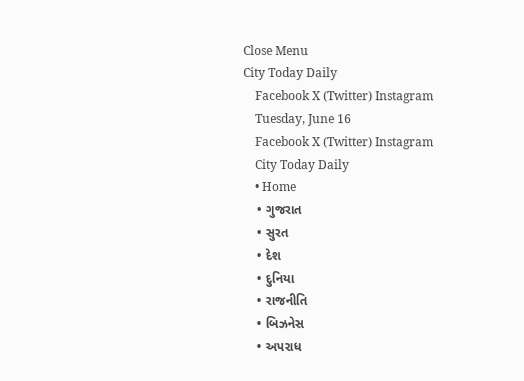Close Menu
City Today Daily
    Facebook X (Twitter) Instagram
    Tuesday, June 16
    Facebook X (Twitter) Instagram
    City Today Daily
    • Home
    • ગુજરાત
    • સુરત
    • દેશ
    • દુનિયા
    • રાજનીતિ
    • બિઝનેસ
    • અપરાધ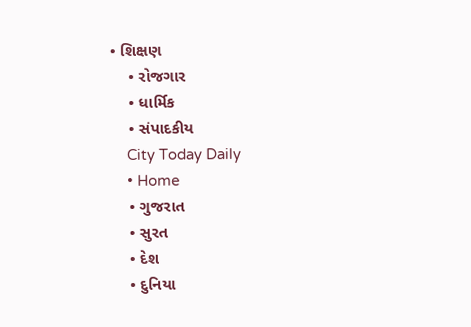• શિક્ષણ
    • રોજગાર
    • ધાર્મિક
    • સંપાદકીય
    City Today Daily
    • Home
    • ગુજરાત
    • સુરત
    • દેશ
    • દુનિયા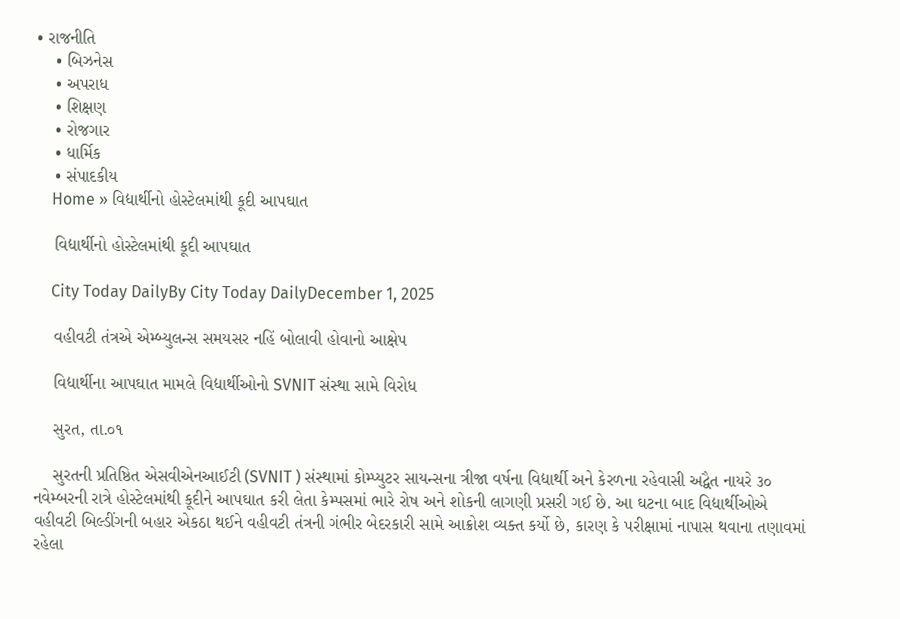• રાજનીતિ
    • બિઝનેસ
    • અપરાધ
    • શિક્ષણ
    • રોજગાર
    • ધાર્મિક
    • સંપાદકીય
    Home » વિદ્યાર્થીનો હોસ્ટેલમાંથી કૂદી આપઘાત

    વિદ્યાર્થીનો હોસ્ટેલમાંથી કૂદી આપઘાત

    City Today DailyBy City Today DailyDecember 1, 2025

    વહીવટી તંત્રએ એમ્બ્યુલન્સ સમયસર નહિં બોલાવી હોવાનો આક્ષેપ

    વિદ્યાર્થીના આપઘાત મામલે વિદ્યાર્થીઓનો SVNIT સંસ્થા સામે વિરોધ

    સુરત, તા.૦૧

    સુરતની પ્રતિષ્ઠિત એસવીએનઆઈટી (SVNIT ) સંસ્થામાં કોમ્પ્યુટર સાયન્સના ત્રીજા વર્ષના વિદ્યાર્થી અને કેરળના રહેવાસી અદ્વૈત નાયરે ૩૦ નવેમ્બરની રાત્રે હોસ્ટેલમાંથી કૂદીને આપઘાત કરી લેતા કેમ્પસમાં ભારે રોષ અને શોકની લાગણી પ્રસરી ગઈ છે. આ ઘટના બાદ વિદ્યાર્થીઓએ વહીવટી બિલ્ડીંગની બહાર એકઠા થઈને વહીવટી તંત્રની ગંભીર બેદરકારી સામે આક્રોશ વ્યક્ત કર્યો છે, કારણ કે પરીક્ષામાં નાપાસ થવાના તણાવમાં રહેલા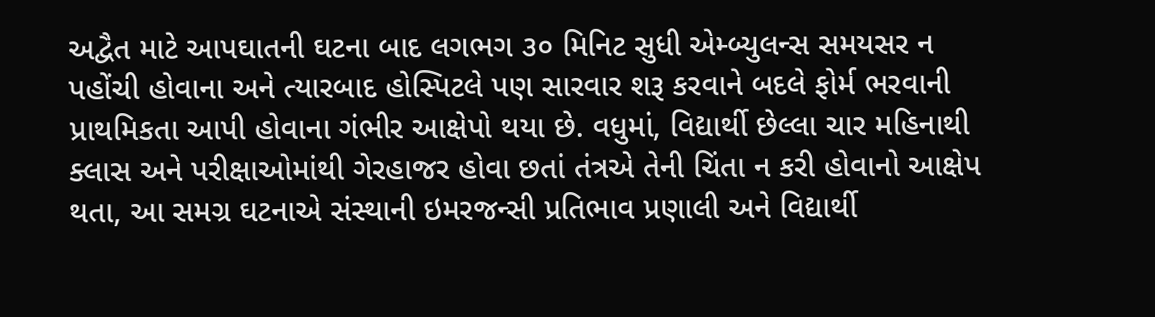અદ્વૈત માટે આપઘાતની ઘટના બાદ લગભગ ૩૦ મિનિટ સુધી એમ્બ્યુલન્સ સમયસર ન પહોંચી હોવાના અને ત્યારબાદ હોસ્પિટલે પણ સારવાર શરૂ કરવાને બદલે ફોર્મ ભરવાની પ્રાથમિકતા આપી હોવાના ગંભીર આક્ષેપો થયા છે. વધુમાં, વિદ્યાર્થી છેલ્લા ચાર મહિનાથી ક્લાસ અને પરીક્ષાઓમાંથી ગેરહાજર હોવા છતાં તંત્રએ તેની ચિંતા ન કરી હોવાનો આક્ષેપ થતા, આ સમગ્ર ઘટનાએ સંસ્થાની ઇમરજન્સી પ્રતિભાવ પ્રણાલી અને વિદ્યાર્થી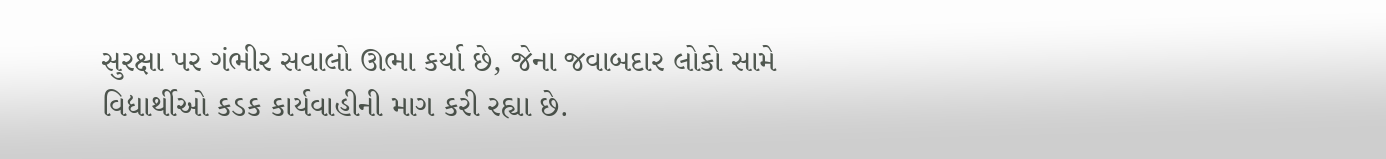સુરક્ષા પર ગંભીર સવાલો ઊભા કર્યા છે, જેના જવાબદાર લોકો સામે વિદ્યાર્થીઓ કડક કાર્યવાહીની માગ કરી રહ્યા છે.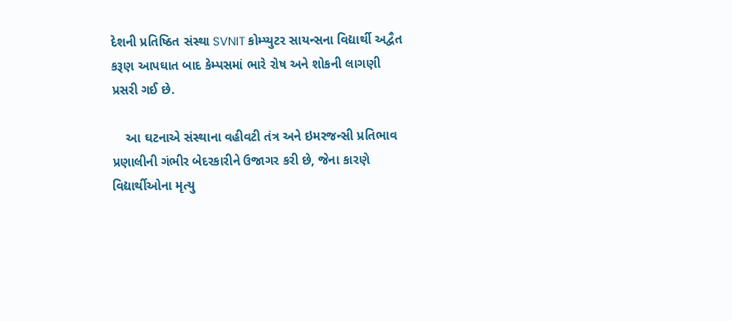દેશની પ્રતિષ્ઠિત સંસ્થા SVNIT કોમ્પ્યુટર સાયન્સના વિદ્યાર્થી અદ્વૈત કરૂણ આપઘાત બાદ કેમ્પસમાં ભારે રોષ અને શોકની લાગણી પ્રસરી ગઈ છે.

    આ ઘટનાએ સંસ્થાના વહીવટી તંત્ર અને ઇમરજન્સી પ્રતિભાવ પ્રણાલીની ગંભીર બેદરકારીને ઉજાગર કરી છે, જેના કારણે વિદ્યાર્થીઓના મૃત્યુ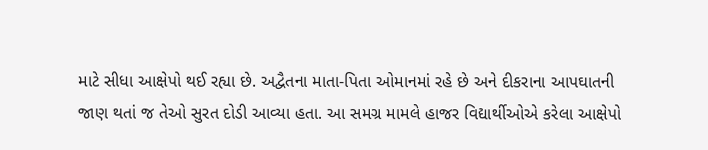માટે સીધા આક્ષેપો થઈ રહ્યા છે. અદ્વૈતના માતા-પિતા ઓમાનમાં રહે છે અને દીકરાના આપઘાતની જાણ થતાં જ તેઓ સુરત દોડી આવ્યા હતા. આ સમગ્ર મામલે હાજર વિદ્યાર્થીઓએ કરેલા આક્ષેપો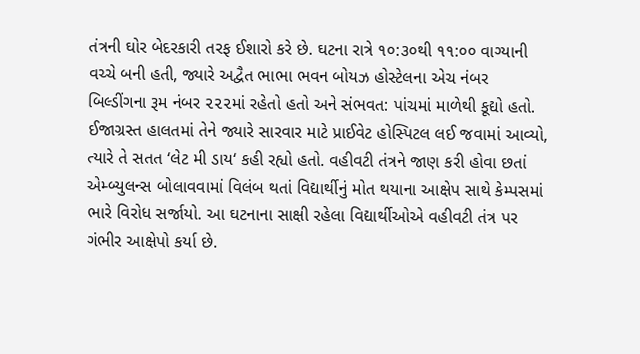તંત્રની ઘોર બેદરકારી તરફ ઈશારો કરે છે. ઘટના રાત્રે ૧૦:૩૦થી ૧૧:૦૦ વાગ્યાની વચ્ચે બની હતી, જ્યારે અદ્વૈત ભાભા ભવન બોયઝ હોસ્ટેલના એચ નંબર બિલ્ડીંગના રૂમ નંબર ૨૨૨માં રહેતો હતો અને સંભવત: પાંચમાં માળેથી કૂદ્યો હતો. ઈજાગ્રસ્ત હાલતમાં તેને જ્યારે સારવાર માટે પ્રાઈવેટ હોસ્પિટલ લઈ જવામાં આવ્યો, ત્યારે તે સતત ‘લેટ મી ડાય‘ કહી રહ્યો હતો. વહીવટી તંત્રને જાણ કરી હોવા છતાં એમ્બ્યુલન્સ બોલાવવામાં વિલંબ થતાં વિદ્યાર્થીનું મોત થયાના આક્ષેપ સાથે કેમ્પસમાં ભારે વિરોધ સર્જાયો. આ ઘટનાના સાક્ષી રહેલા વિદ્યાર્થીઓએ વહીવટી તંત્ર પર ગંભીર આક્ષેપો કર્યા છે.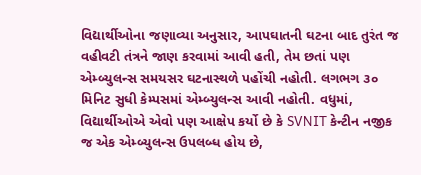વિદ્યાર્થીઓના જણાવ્યા અનુસાર, આપઘાતની ઘટના બાદ તુરંત જ વહીવટી તંત્રને જાણ કરવામાં આવી હતી, તેમ છતાં પણ એમ્બ્યુલન્સ સમયસર ઘટનાસ્થળે પહોંચી નહોતી. લગભગ ૩૦ મિનિટ સુધી કેમ્પસમાં એમ્બ્યુલન્સ આવી નહોતી. વધુમાં, વિદ્યાર્થીઓએ એવો પણ આક્ષેપ કર્યો છે કે SVNIT કેન્ટીન નજીક જ એક એમ્બ્યુલન્સ ઉપલબ્ધ હોય છે,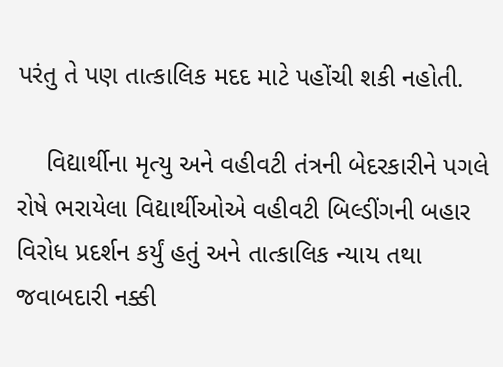પરંતુ તે પણ તાત્કાલિક મદદ માટે પહોંચી શકી નહોતી.

    વિદ્યાર્થીના મૃત્યુ અને વહીવટી તંત્રની બેદરકારીને પગલે રોષે ભરાયેલા વિદ્યાર્થીઓએ વહીવટી બિલ્ડીંગની બહાર વિરોધ પ્રદર્શન કર્યું હતું અને તાત્કાલિક ન્યાય તથા જવાબદારી નક્કી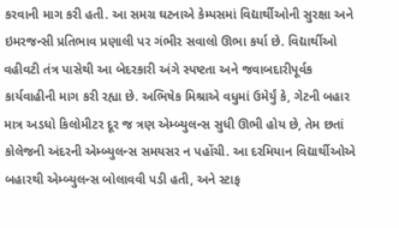કરવાની માગ કરી હતી. આ સમગ્ર ઘટનાએ કેમ્પસમાં વિદ્યાર્થીઓની સુરક્ષા અને ઇમરજન્સી પ્રતિભાવ પ્રણાલી પર ગંભીર સવાલો ઊભા કર્યા છે. વિદ્યાર્થીઓ વહીવટી તંત્ર પાસેથી આ બેદરકારી અંગે સ્પષ્ટતા અને જવાબદારીપૂર્વક કાર્યવાહીની માગ કરી રહ્યા છે. અભિષેક મિશ્રાએ વધુમાં ઉમેર્યું કે, ગેટની બહાર માત્ર અડધો કિલોમીટર દૂર જ ત્રણ એમ્બ્યુલન્સ સુધી ઊભી હોય છે, તેમ છતાં કોલેજની અંદરની એમ્બ્યુલન્સ સમયસર ન પહોંચી. આ દરમિયાન વિદ્યાર્થીઓએ બહારથી એમ્બ્યુલન્સ બોલાવવી પડી હતી, અને સ્ટાફ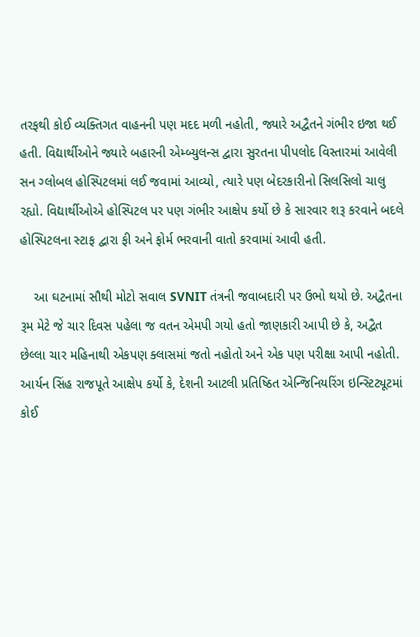તરફથી કોઈ વ્યક્તિગત વાહનની પણ મદદ મળી નહોતી, જ્યારે અદ્વૈતને ગંભીર ઇજા થઈ હતી. વિદ્યાર્થીઓને જ્યારે બહારની એમ્બ્યુલન્સ દ્વારા સુરતના પીપલોદ વિસ્તારમાં આવેલી સન ગ્લોબલ હોસ્પિટલમાં લઈ જવામાં આવ્યો, ત્યારે પણ બેદરકારીનો સિલસિલો ચાલુ રહ્યો. વિદ્યાર્થીઓએ હોસ્પિટલ પર પણ ગંભીર આક્ષેપ કર્યો છે કે સારવાર શરૂ કરવાને બદલે હોસ્પિટલના સ્ટાફ દ્વારા ફી અને ફોર્મ ભરવાની વાતો કરવામાં આવી હતી.

    આ ઘટનામાં સૌથી મોટો સવાલ SVNIT તંત્રની જવાબદારી પર ઉભો થયો છે. અદ્વૈતના રૂમ મેટે જે ચાર દિવસ પહેલા જ વતન એમપી ગયો હતો જાણકારી આપી છે કે, અદ્વૈત છેલ્લા ચાર મહિનાથી એકપણ ક્લાસમાં જતો નહોતો અને એક પણ પરીક્ષા આપી નહોતી. આર્યન સિંહ રાજપૂતે આક્ષેપ કર્યો કે, દેશની આટલી પ્રતિષ્ઠિત એન્જિનિયરિંગ ઇન્સ્ટિટ્યૂટમાં કોઈ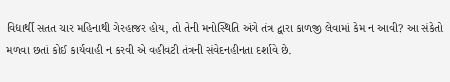વિદ્યાર્થી સતત ચાર મહિનાથી ગેરહાજર હોય, તો તેની મનોસ્થિતિ અંગે તંત્ર દ્વારા કાળજી લેવામાં કેમ ન આવી? આ સંકેતો મળવા છતાં કોઈ કાર્યવાહી ન કરવી એ વહીવટી તંત્રની સંવેદનહીનતા દર્શાવે છે.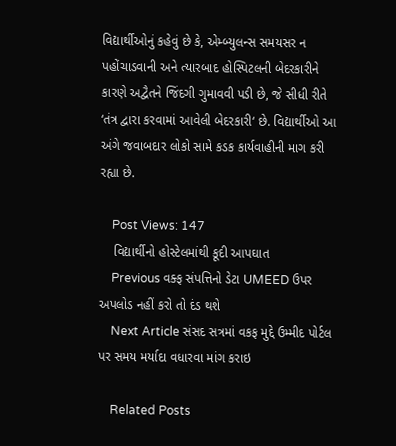વિદ્યાર્થીઓનું કહેવું છે કે, એમ્બ્યુલન્સ સમયસર ન પહોંચાડવાની અને ત્યારબાદ હોસ્પિટલની બેદરકારીને કારણે અદ્વૈતને જિંદગી ગુમાવવી પડી છે, જે સીધી રીતે ‘તંત્ર દ્વારા કરવામાં આવેલી બેદરકારી‘ છે. વિદ્યાર્થીઓ આ અંગે જવાબદાર લોકો સામે કડક કાર્યવાહીની માગ કરી રહ્યા છે.

    Post Views: 147
    વિદ્યાર્થીનો હોસ્ટેલમાંથી કૂદી આપઘાત
    Previous વક્ફ સંપત્તિનો ડેટા UMEED ઉપર અપલોડ નહીં કરો તો દંડ થશે
    Next Article સંસદ સત્રમાં વકફ મુદ્દે ઉમ્મીદ પોર્ટલ પર સમય મર્યાદા વધારવા માંગ કરાઇ

    Related Posts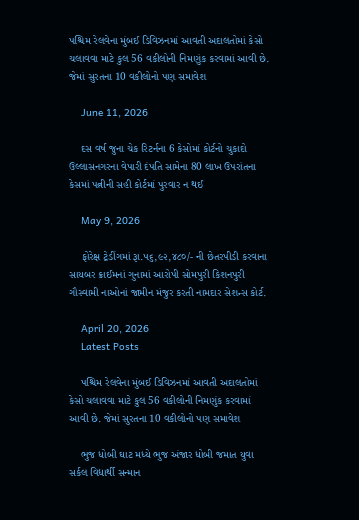પશ્ચિમ રેલવેના મુંબઈ ડિવિઝનમાં આવતી અદાલતોમાં કેસો ચલાવવા માટે કુલ 56 વકીલોની નિમણુંક કરવામાં આવી છે. જેમાં સુરતના 10 વકીલોનો પણ સમાવેશ

    June 11, 2026

    દસ વર્ષ જુના ચેક રિટર્નના 6 કેસોમાં કોર્ટનો ચુકાદો ઉલ્લાસનગરના વેપારી દંપતિ સામેના 80 લાખ ઉપરાંતના કેસમાં પત્નીની સહી કોર્ટમાં પુરવાર ન થઈ

    May 9, 2026

    ફોરેક્ષ ટ્રેડીંગમાં રૂા.૫૬,૯૨,૪૮૦/- ની છેતરપીડી કરવાના સાયબર ક્રાઈમનાં ગુનામાં આરોપી સોમપુરી કિશનપુરી ગૌસ્વામી નાઓનાં જામીન મંજુર કરતી નામદાર સેશન્સ કોર્ટ.

    April 20, 2026
    Latest Posts

    પશ્ચિમ રેલવેના મુંબઈ ડિવિઝનમાં આવતી અદાલતોમાં કેસો ચલાવવા માટે કુલ 56 વકીલોની નિમણુંક કરવામાં આવી છે. જેમાં સુરતના 10 વકીલોનો પણ સમાવેશ

    ભુજ ધોબી ઘાટ મધ્યે ભુજ અંજાર ધોબી જમાત યુવા સર્કલ વિદ્યાર્થી સન્માન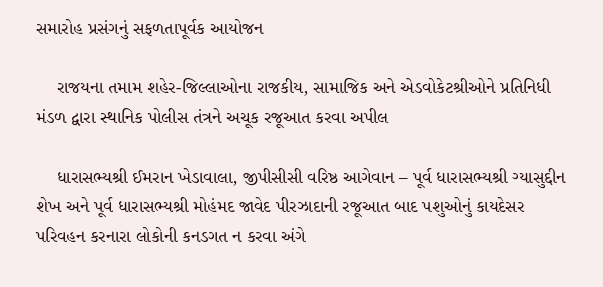સમારોહ પ્રસંગનું સફળતાપૂર્વક આયોજન

    રાજયના તમામ શહેર-જિલ્લાઓના રાજકીય, સામાજિક અને એડવોકેટશ્રીઓને પ્રતિનિધી મંડળ દ્વારા સ્થાનિક પોલીસ તંત્રને અચૂક રજૂઆત કરવા અપીલ

    ધારાસભ્યશ્રી ઈમરાન ખેડાવાલા, જીપીસીસી વરિષ્ઠ આગેવાન – પૂર્વ ધારાસભ્યશ્રી ગ્યાસુદ્દીન શેખ અને પૂર્વ ધારાસભ્યશ્રી મોહંમદ જાવેદ પીરઝાદાની રજૂઆત બાદ પશુઓનું કાયદેસર પરિવહન કરનારા લોકોની કનડગત ન કરવા અંગે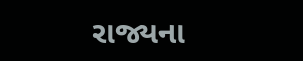રાજ્યના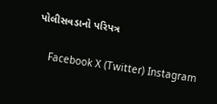પોલીસવડાનો પરિપત્ર

    Facebook X (Twitter) Instagram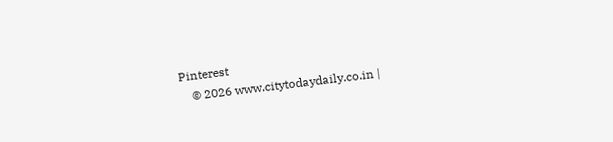Pinterest
    © 2026 www.citytodaydaily.co.in |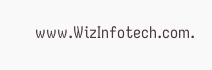www.WizInfotech.com.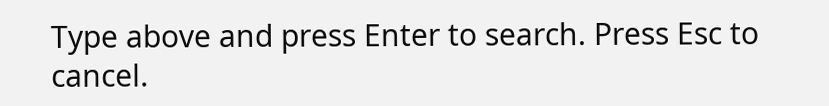Type above and press Enter to search. Press Esc to cancel.